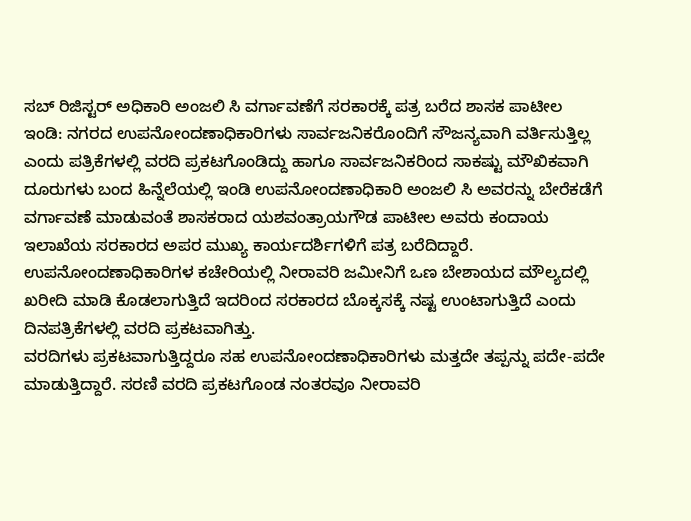ಸಬ್ ರಿಜಿಸ್ಟರ್ ಅಧಿಕಾರಿ ಅಂಜಲಿ ಸಿ ವರ್ಗಾವಣೆಗೆ ಸರಕಾರಕ್ಕೆ ಪತ್ರ ಬರೆದ ಶಾಸಕ ಪಾಟೀಲ
ಇಂಡಿ: ನಗರದ ಉಪನೋಂದಣಾಧಿಕಾರಿಗಳು ಸಾರ್ವಜನಿಕರೊಂದಿಗೆ ಸೌಜನ್ಯವಾಗಿ ವರ್ತಿಸುತ್ತಿಲ್ಲ ಎಂದು ಪತ್ರಿಕೆಗಳಲ್ಲಿ ವರದಿ ಪ್ರಕಟಗೊಂಡಿದ್ದು ಹಾಗೂ ಸಾರ್ವಜನಿಕರಿಂದ ಸಾಕಷ್ಟು ಮೌಖಿಕವಾಗಿ ದೂರುಗಳು ಬಂದ ಹಿನ್ನೆಲೆಯಲ್ಲಿ ಇಂಡಿ ಉಪನೋಂದಣಾಧಿಕಾರಿ ಅಂಜಲಿ ಸಿ ಅವರನ್ನು ಬೇರೆಕಡೆಗೆ ವರ್ಗಾವಣೆ ಮಾಡುವಂತೆ ಶಾಸಕರಾದ ಯಶವಂತ್ರಾಯಗೌಡ ಪಾಟೀಲ ಅವರು ಕಂದಾಯ ಇಲಾಖೆಯ ಸರಕಾರದ ಅಪರ ಮುಖ್ಯ ಕಾರ್ಯದರ್ಶಿಗಳಿಗೆ ಪತ್ರ ಬರೆದಿದ್ದಾರೆ.
ಉಪನೋಂದಣಾಧಿಕಾರಿಗಳ ಕಚೇರಿಯಲ್ಲಿ ನೀರಾವರಿ ಜಮೀನಿಗೆ ಒಣ ಬೇಶಾಯದ ಮೌಲ್ಯದಲ್ಲಿ ಖರೀದಿ ಮಾಡಿ ಕೊಡಲಾಗುತ್ತಿದೆ ಇದರಿಂದ ಸರಕಾರದ ಬೊಕ್ಕಸಕ್ಕೆ ನಷ್ಟ ಉಂಟಾಗುತ್ತಿದೆ ಎಂದು ದಿನಪತ್ರಿಕೆಗಳಲ್ಲಿ ವರದಿ ಪ್ರಕಟವಾಗಿತ್ತು.
ವರದಿಗಳು ಪ್ರಕಟವಾಗುತ್ತಿದ್ದರೂ ಸಹ ಉಪನೋಂದಣಾಧಿಕಾರಿಗಳು ಮತ್ತದೇ ತಪ್ಪನ್ನು ಪದೇ-ಪದೇ ಮಾಡುತ್ತಿದ್ದಾರೆ. ಸರಣಿ ವರದಿ ಪ್ರಕಟಗೊಂಡ ನಂತರವೂ ನೀರಾವರಿ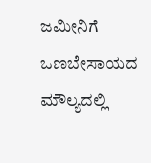ಜಮೀನಿಗೆ ಒಣಬೇಸಾಯದ ಮೌಲ್ಯದಲ್ಲಿ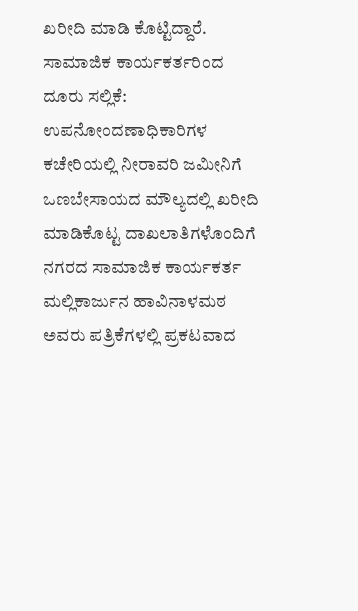ಖರೀದಿ ಮಾಡಿ ಕೊಟ್ಟಿದ್ದಾರೆ.
ಸಾಮಾಜಿಕ ಕಾರ್ಯಕರ್ತರಿಂದ ದೂರು ಸಲ್ಲಿಕೆ: ಉಪನೋಂದಣಾಧಿಕಾರಿಗಳ ಕಚೇರಿಯಲ್ಲಿ ನೀರಾವರಿ ಜಮೀನಿಗೆ ಒಣಬೇಸಾಯದ ಮೌಲ್ಯದಲ್ಲಿ ಖರೀದಿ ಮಾಡಿಕೊಟ್ಟ ದಾಖಲಾತಿಗಳೊಂದಿಗೆ ನಗರದ ಸಾಮಾಜಿಕ ಕಾರ್ಯಕರ್ತ ಮಲ್ಲಿಕಾರ್ಜುನ ಹಾವಿನಾಳಮಠ ಅವರು ಪತ್ರಿಕೆಗಳಲ್ಲಿ ಪ್ರಕಟವಾದ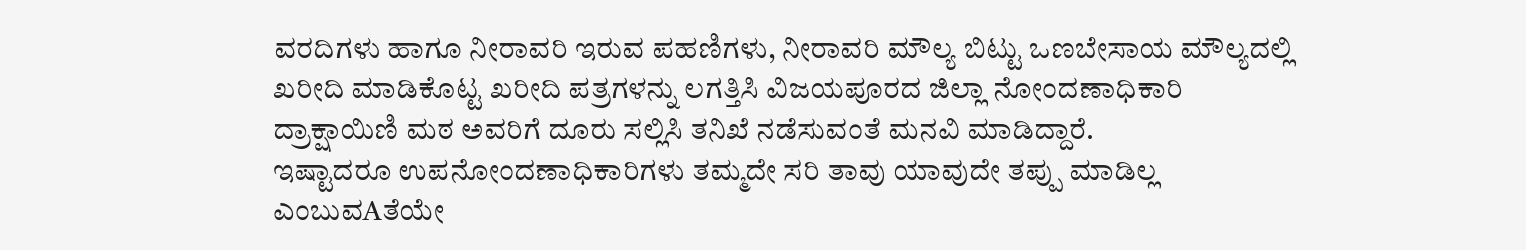ವರದಿಗಳು ಹಾಗೂ ನೀರಾವರಿ ಇರುವ ಪಹಣಿಗಳು, ನೀರಾವರಿ ಮೌಲ್ಯ ಬಿಟ್ಟು ಒಣಬೇಸಾಯ ಮೌಲ್ಯದಲ್ಲಿ ಖರೀದಿ ಮಾಡಿಕೊಟ್ಟ ಖರೀದಿ ಪತ್ರಗಳನ್ನು ಲಗತ್ತಿಸಿ ವಿಜಯಪೂರದ ಜಿಲ್ಲಾ ನೋಂದಣಾಧಿಕಾರಿ ದ್ರಾಕ್ಷಾಯಿಣಿ ಮಠ ಅವರಿಗೆ ದೂರು ಸಲ್ಲಿಸಿ ತನಿಖೆ ನಡೆಸುವಂತೆ ಮನವಿ ಮಾಡಿದ್ದಾರೆ.
ಇಷ್ಟಾದರೂ ಉಪನೋಂದಣಾಧಿಕಾರಿಗಳು ತಮ್ಮದೇ ಸರಿ ತಾವು ಯಾವುದೇ ತಪ್ಪು ಮಾಡಿಲ್ಲ ಎಂಬುವAತೆಯೇ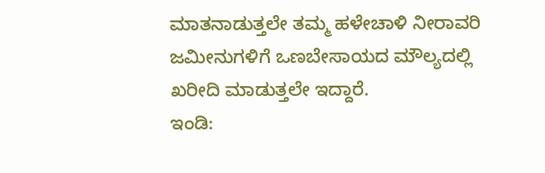ಮಾತನಾಡುತ್ತಲೇ ತಮ್ಮ ಹಳೇಚಾಳಿ ನೀರಾವರಿ ಜಮೀನುಗಳಿಗೆ ಒಣಬೇಸಾಯದ ಮೌಲ್ಯದಲ್ಲಿ ಖರೀದಿ ಮಾಡುತ್ತಲೇ ಇದ್ದಾರೆ.
ಇಂಡಿ: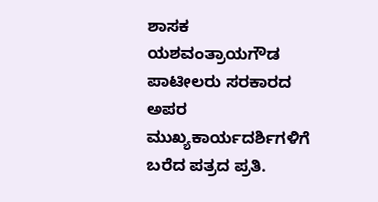ಶಾಸಕ ಯಶವಂತ್ರಾಯಗೌಡ ಪಾಟೀಲರು ಸರಕಾರದ ಅಪರ ಮುಖ್ಯಕಾರ್ಯದರ್ಶಿಗಳಿಗೆ ಬರೆದ ಪತ್ರದ ಪ್ರತಿ.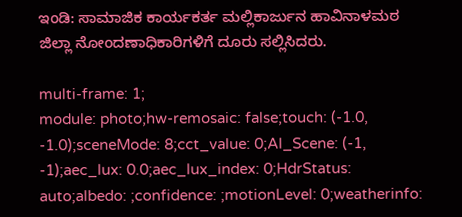ಇಂಡಿ: ಸಾಮಾಜಿಕ ಕಾರ್ಯಕರ್ತ ಮಲ್ಲಿಕಾರ್ಜುನ ಹಾವಿನಾಳಮಠ ಜಿಲ್ಲಾ ನೋಂದಣಾಧಿಕಾರಿಗಳಿಗೆ ದೂರು ಸಲ್ಲಿಸಿದರು.

multi-frame: 1;
module: photo;hw-remosaic: false;touch: (-1.0, -1.0);sceneMode: 8;cct_value: 0;AI_Scene: (-1, -1);aec_lux: 0.0;aec_lux_index: 0;HdrStatus: auto;albedo: ;confidence: ;motionLevel: 0;weatherinfo: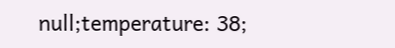null;temperature: 38;